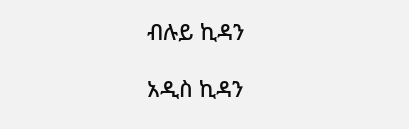ብሉይ ኪዳን

አዲስ ኪዳን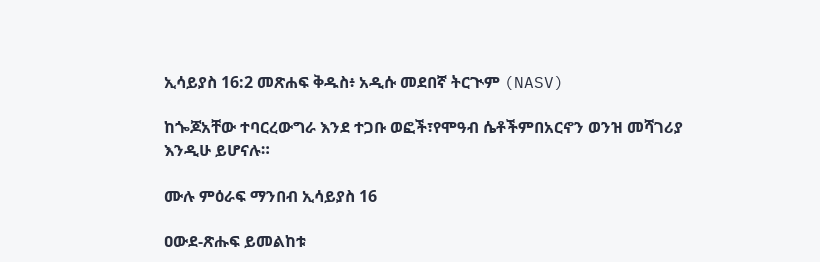ኢሳይያስ 16:2 መጽሐፍ ቅዱስ፥ አዲሱ መደበኛ ትርጒም (NASV)

ከጐጆአቸው ተባርረውግራ እንደ ተጋቡ ወፎች፣የሞዓብ ሴቶችምበአርኖን ወንዝ መሻገሪያ እንዲሁ ይሆናሉ።

ሙሉ ምዕራፍ ማንበብ ኢሳይያስ 16

ዐውደ-ጽሑፍ ይመልከቱ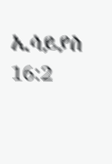ኢሳይያስ 16:2